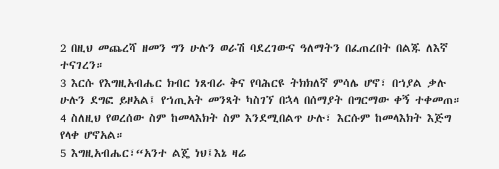2 በዚህ መጨረሻ ዘመን ግን ሁሉን ወራሽ ባደረገውና ዓለማትን በፈጠረበት በልጁ ለእኛ ተናገረን።
3 እርሱ የእግዚአብሔር ክብር ነጸብራ ቅና የባሕርዩ ትክክለኛ ምሳሌ ሆኖ፣ በኀያል ቃሉ ሁሉን ደግፎ ይዞአል፤ የኀጢአት መንጻት ካስገኘ በኋላ በሰማያት በግርማው ቀኝ ተቀመጠ።
4 ስለዚህ የወረሰው ስም ከመላእክት ስም እንደሚበልጥ ሁሉ፣ እርሱም ከመላእክት እጅግ የላቀ ሆኖአል።
5 እግዚአብሔር፣“አንተ ልጄ ነህ፤እኔ ዛሬ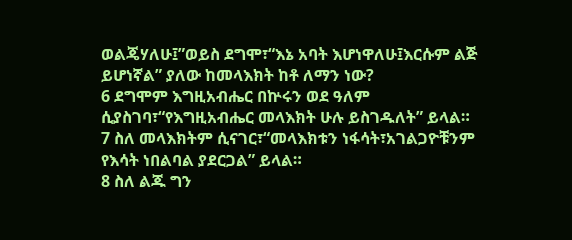ወልጄሃለሁ፤”ወይስ ደግሞ፣“እኔ አባት እሆነዋለሁ፤እርሱም ልጅ ይሆነኛል” ያለው ከመላእክት ከቶ ለማን ነው?
6 ደግሞም እግዚአብሔር በኵሩን ወደ ዓለም ሲያስገባ፣“የእግዚአብሔር መላእክት ሁሉ ይስገዱለት” ይላል።
7 ስለ መላእክትም ሲናገር፣“መላእክቱን ነፋሳት፣አገልጋዮቹንም የእሳት ነበልባል ያደርጋል” ይላል።
8 ስለ ልጁ ግን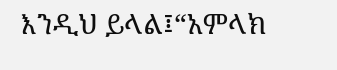እንዲህ ይላል፤“አምላክ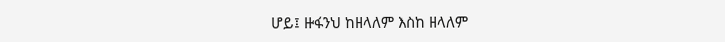ሆይ፤ ዙፋንህ ከዘላለም እስከ ዘላለም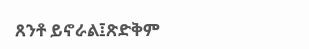ጸንቶ ይኖራል፤ጽድቅም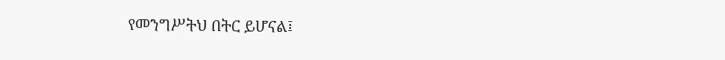የመንግሥትህ በትር ይሆናል፤